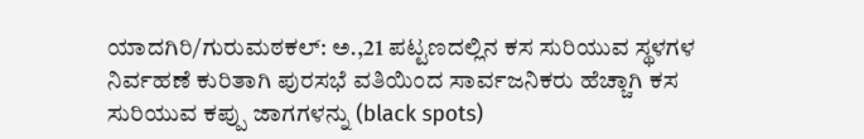ಯಾದಗಿರಿ/ಗುರುಮಠಕಲ್: ಅ.,21 ಪಟ್ಟಣದಲ್ಲಿನ ಕಸ ಸುರಿಯುವ ಸ್ಥಳಗಳ ನಿರ್ವಹಣೆ ಕುರಿತಾಗಿ ಪುರಸಭೆ ವತಿಯಿಂದ ಸಾರ್ವಜನಿಕರು ಹೆಚ್ಚಾಗಿ ಕಸ ಸುರಿಯುವ ಕಪ್ಪು ಜಾಗಗಳನ್ನು (black spots)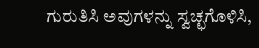ಗುರುತಿಸಿ ಅವುಗಳನ್ನು ಸ್ವಚ್ಛಗೊಳಿಸಿ,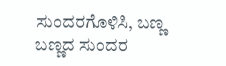ಸುಂದರಗೊಳಿಸಿ, ಬಣ್ಣ ಬಣ್ಣದ ಸುಂದರ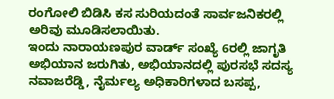ರಂಗೋಲಿ ಬಿಡಿಸಿ ಕಸ ಸುರಿಯದಂತೆ ಸಾರ್ವಜನಿಕರಲ್ಲಿ ಅರಿವು ಮೂಡಿಸಲಾಯಿತು.
ಇಂದು ನಾರಾಯಣಪುರ ವಾರ್ಡ್ ಸಂಖ್ಯೆ 6ರಲ್ಲಿ ಜಾಗೃತಿ ಅಭಿಯಾನ ಜರುಗಿತು, ಅಭಿಯಾನದಲ್ಲಿ ಪುರಸಭೆ ಸದಸ್ಯ ನವಾಜರೆಡ್ಡಿ, ನೈರ್ಮಲ್ಯ ಅಧಿಕಾರಿಗಳಾದ ಬಸಪ್ಪ,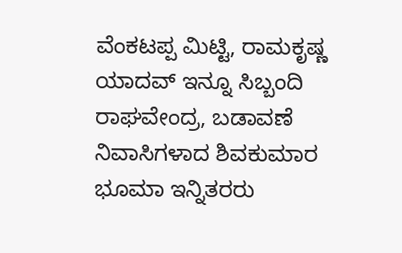ವೆಂಕಟಪ್ಪ ಮಿಟ್ಟಿ, ರಾಮಕೃಷ್ಣ ಯಾದವ್ ಇನ್ನೂ ಸಿಬ್ಬಂದಿ ರಾಘವೇಂದ್ರ, ಬಡಾವಣೆ ನಿವಾಸಿಗಳಾದ ಶಿವಕುಮಾರ ಭೂಮಾ ಇನ್ನಿತರರು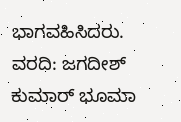ಭಾಗವಹಿಸಿದರು.
ವರದಿ: ಜಗದೀಶ್ ಕುಮಾರ್ ಭೂಮಾ